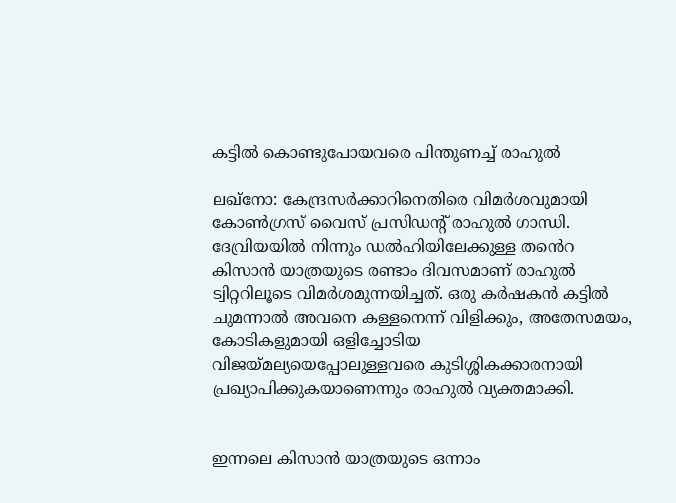കട്ടിൽ കൊണ്ടുപോയവരെ പിന്തുണച്ച് രാഹുൽ

ലഖ്നോ: കേന്ദ്രസർക്കാറിനെതിരെ വിമർശവുമായി കോൺഗ്രസ് വൈസ് പ്രസിഡന്റ് രാഹുൽ ഗാന്ധി. ദേവ്രിയയിൽ നിന്നും ഡൽഹിയിലേക്കുള്ള തൻെറ കിസാൻ യാത്രയുടെ രണ്ടാം ദിവസമാണ് രാഹുൽ ട്വിറ്ററിലൂടെ വിമർശമുന്നയിച്ചത്. ഒരു കർഷകൻ കട്ടിൽ ചുമന്നാൽ അവനെ കള്ളനെന്ന് വിളിക്കും, അതേസമയം, കോടികളുമായി ഒളിച്ചോടിയ വിജയ്മല്യയെപ്പോലുള്ളവരെ കുടിശ്ശികക്കാരനായി പ്രഖ്യാപിക്കുകയാണെന്നും രാഹുൽ വ്യക്തമാക്കി.


ഇന്നലെ കിസാൻ യാത്രയുടെ ഒന്നാം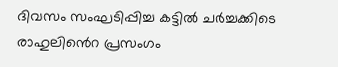ദിവസം സംഘടിപ്പിച്ച കട്ടിൽ ചർച്ചക്കിടെ രാഹുലിൻെറ പ്രസംഗം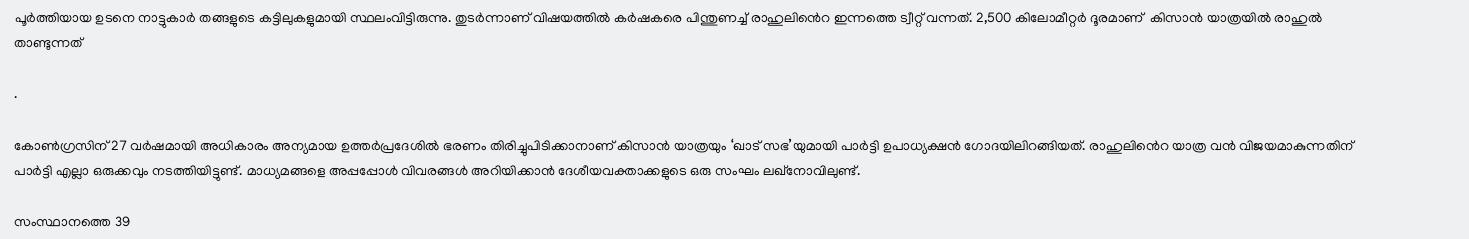പൂർത്തിയായ ഉടനെ നാട്ടുകാർ തങ്ങളുടെ കട്ടിലുകളുമായി സ്ഥലംവിട്ടിരുന്നു. തുടർന്നാണ് വിഷയത്തിൽ കർഷകരെ പിന്തുണച്ച് രാഹുലിൻെറ ഇന്നത്തെ ട്വീറ്റ് വന്നത്. 2,500 കിലോമീറ്റർ ദൂരമാണ്  കിസാൻ യാത്രയിൽ രാഹുൽ താണ്ടുന്നത്

.

കോണ്‍ഗ്രസിന് 27 വര്‍ഷമായി അധികാരം അന്യമായ ഉത്തര്‍പ്രദേശില്‍ ഭരണം തിരിച്ചുപിടിക്കാനാണ് കിസാന്‍ യാത്രയും ‘ഖാട് സഭ’യുമായി പാര്‍ട്ടി ഉപാധ്യക്ഷന്‍ ഗോദയിലിറങ്ങിയത്. രാഹുലിൻെറ യാത്ര വന്‍ വിജയമാകുന്നതിന് പാര്‍ട്ടി എല്ലാ ഒരുക്കവും നടത്തിയിട്ടുണ്ട്. മാധ്യമങ്ങളെ അപ്പപ്പോള്‍ വിവരങ്ങള്‍ അറിയിക്കാന്‍ ദേശീയവക്താക്കളുടെ ഒരു സംഘം ലഖ്നോവിലുണ്ട്.

സംസ്ഥാനത്തെ 39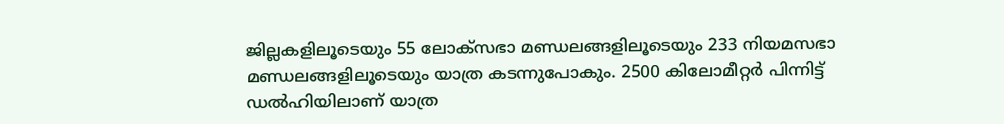ജില്ലകളിലൂടെയും 55 ലോക്സഭാ മണ്ഡലങ്ങളിലൂടെയും 233 നിയമസഭാ മണ്ഡലങ്ങളിലൂടെയും യാത്ര കടന്നുപോകും. 2500 കിലോമീറ്റര്‍ പിന്നിട്ട് ഡല്‍ഹിയിലാണ് യാത്ര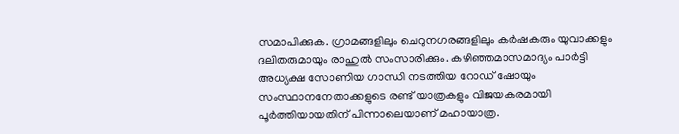സമാപിക്കുക. ഗ്രാമങ്ങളിലും ചെറുനഗരങ്ങളിലും കര്‍ഷകരും യുവാക്കളും ദലിതരുമായും രാഹുല്‍ സംസാരിക്കും. കഴിഞ്ഞമാസമാദ്യം പാര്‍ട്ടി അധ്യക്ഷ സോണിയ ഗാന്ധി നടത്തിയ റോഡ് ഷോയും സംസ്ഥാനനേതാക്കളുടെ രണ്ട് യാത്രകളും വിജയകരമായി പൂര്‍ത്തിയായതിന് പിന്നാലെയാണ് മഹായാത്ര.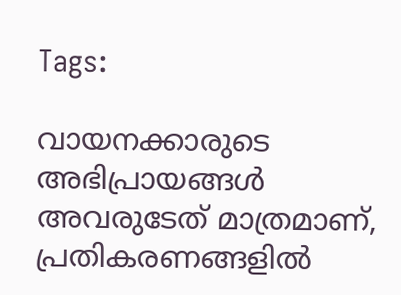Tags:

വായനക്കാരുടെ അഭിപ്രായങ്ങള്‍ അവരുടേത് മാത്രമാണ്, പ്രതികരണങ്ങളിൽ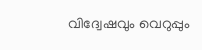വിദ്വേഷവും വെറുപ്പും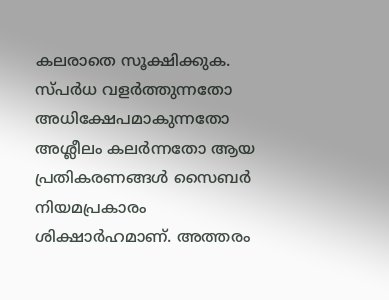കലരാതെ സൂക്ഷിക്കുക. സ്പർധ വളർത്തുന്നതോ അധിക്ഷേപമാകുന്നതോ അശ്ലീലം കലർന്നതോ ആയ പ്രതികരണങ്ങൾ സൈബർ നിയമപ്രകാരം ശിക്ഷാർഹമാണ്. അത്തരം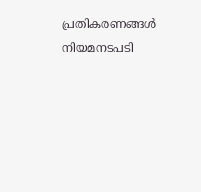പ്രതികരണങ്ങൾ നിയമനടപടി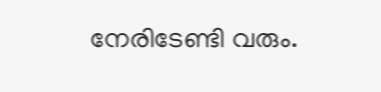നേരിടേണ്ടി വരും.